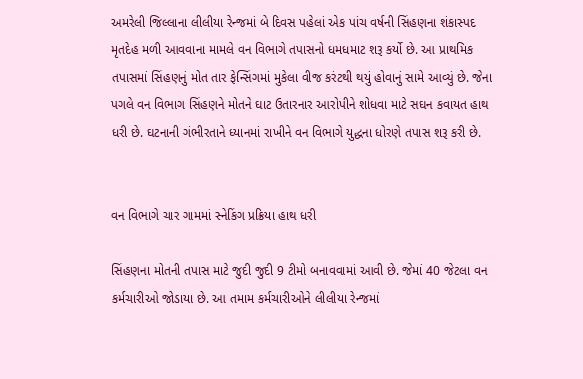અમરેલી જિલ્લાના લીલીયા રેન્જમાં બે દિવસ પહેલાં એક પાંચ વર્ષની સિંહણના શંકાસ્પદ મૃતદેહ મળી આવવાના મામલે વન વિભાગે તપાસનો ધમધમાટ શરૂ કર્યો છે. આ પ્રાથમિક તપાસમાં સિંહણનું મોત તાર ફેન્સિંગમાં મુકેલા વીજ કરંટથી થયું હોવાનું સામે આવ્યું છે. જેના પગલે વન વિભાગ સિંહણને મોતને ઘાટ ઉતારનાર આરોપીને શોધવા માટે સઘન કવાયત હાથ ધરી છે. ઘટનાની ગંભીરતાને ધ્યાનમાં રાખીને વન વિભાગે યુદ્ધના ધોરણે તપાસ શરૂ કરી છે.


વન વિભાગે ચાર ગામમાં સ્નેકિંગ પ્રક્રિયા હાથ ધરી

સિંહણના મોતની તપાસ માટે જુદી જુદી 9 ટીમો બનાવવામાં આવી છે. જેમાં 40 જેટલા વન કર્મચારીઓ જોડાયા છે. આ તમામ કર્મચારીઓને લીલીયા રેન્જમાં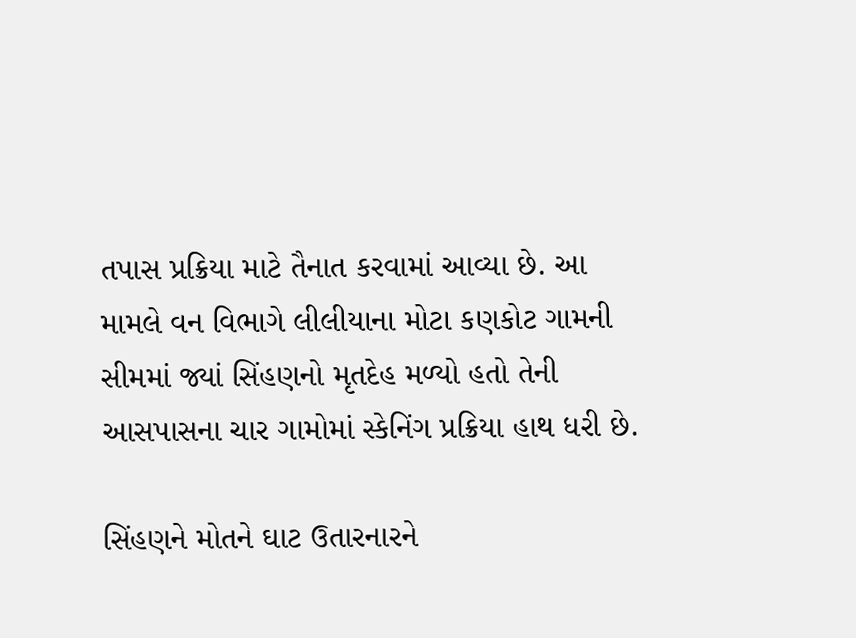તપાસ પ્રક્રિયા માટે તૈનાત કરવામાં આવ્યા છે. આ મામલે વન વિભાગે લીલીયાના મોટા કણકોટ ગામની સીમમાં જ્યાં સિંહણનો મૃતદેહ મળ્યો હતો તેની આસપાસના ચાર ગામોમાં સ્કેનિંગ પ્રક્રિયા હાથ ધરી છે.

સિંહણને મોતને ઘાટ ઉતારનારને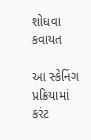શોધવા કવાયત

આ સ્કેનિંગ પ્રક્રિયામાં કરંટ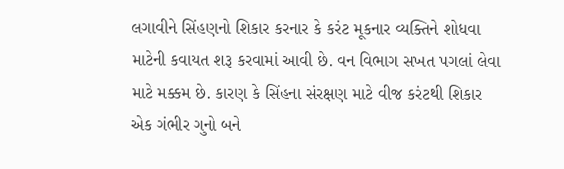લગાવીને સિંહણનો શિકાર કરનાર કે કરંટ મૂકનાર વ્યક્તિને શોધવા માટેની કવાયત શરૂ કરવામાં આવી છે. વન વિભાગ સખત પગલાં લેવા માટે મક્કમ છે. કારણ કે સિંહના સંરક્ષણ માટે વીજ કરંટથી શિકાર એક ગંભીર ગુનો બને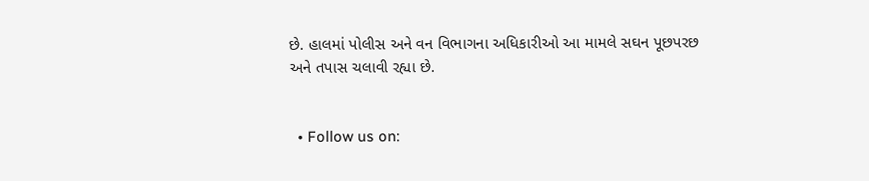છે. હાલમાં પોલીસ અને વન વિભાગના અધિકારીઓ આ મામલે સઘન પૂછપરછ અને તપાસ ચલાવી રહ્યા છે.


  • Follow us on: